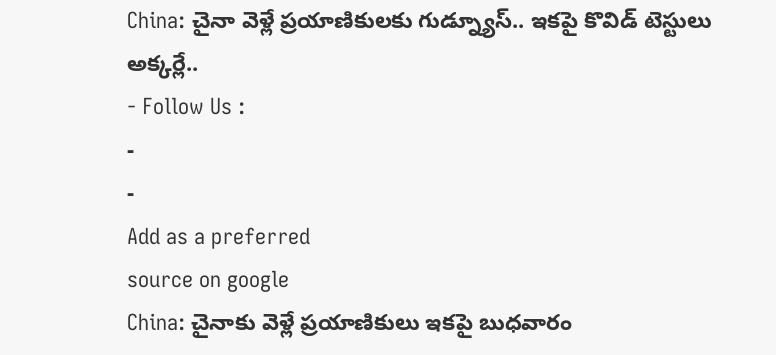China: చైనా వెళ్లే ప్రయాణికులకు గుడ్న్యూస్.. ఇకపై కొవిడ్ టెస్టులు అక్కర్లే..
- Follow Us :
-
-
Add as a preferred
source on google
China: చైనాకు వెళ్లే ప్రయాణికులు ఇకపై బుధవారం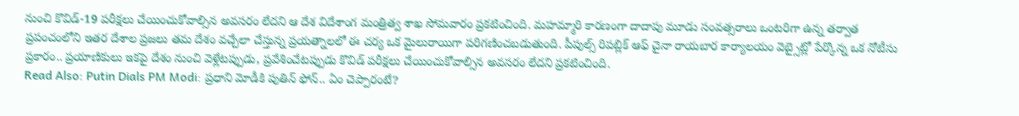నుంచి కొవిడ్-19 పరీక్షలు చేయించుకోవాల్సిన అవసరం లేదని ఆ దేశ విదేశాంగ మంత్రిత్వ శాఖ సోమవారం ప్రకటించింది. మహమ్మారి కారణంగా దాదాపు మూడు సంవత్సరాలు ఒంటరిగా ఉన్న తర్వాత ప్రపంచంలోని ఇతర దేశాల ప్రజలు తమ దేశం వచ్చేలా చేస్తున్న ప్రయత్నాలలో ఈ చర్య ఒక మైలురాయిగా పరిగణించబడుతుంది. పీపుల్స్ రిపబ్లిక్ ఆఫ్ చైనా రాయబార కార్యాలయం వెబ్సైట్లో పేర్కొన్న ఒక నోటీసు ప్రకారం.. ప్రయాణికులు ఇకపై దేశం నుంచి వెళ్లేటప్పుడు, ప్రవేశించేటప్పుడు కొవిడ్ పరీక్షలు చేయించుకోవాల్సిన అవసరం లేదని ప్రకటించింది.
Read Also: Putin Dials PM Modi: ప్రధాని మోడీకి పుతిన్ ఫోన్.. ఏం చెప్పారంటే?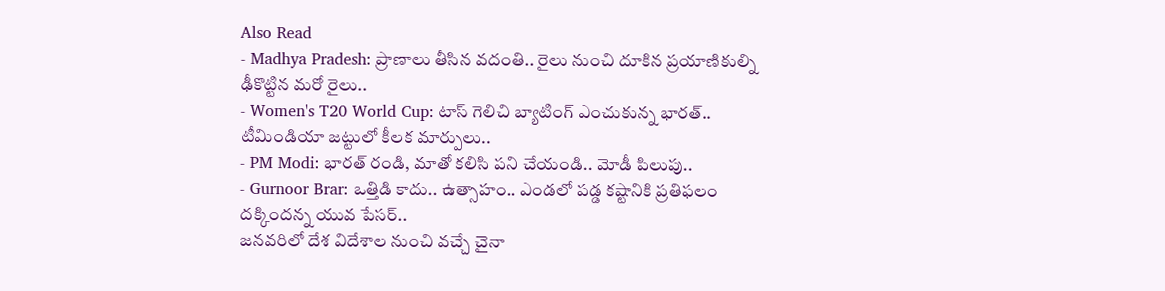Also Read
- Madhya Pradesh: ప్రాణాలు తీసిన వదంతి.. రైలు నుంచి దూకిన ప్రయాణికుల్ని ఢీకొట్టిన మరో రైలు..
- Women's T20 World Cup: టాస్ గెలిచి బ్యాటింగ్ ఎంచుకున్న భారత్.. టీమిండియా జట్టులో కీలక మార్పులు..
- PM Modi: భారత్ రండి, మాతో కలిసి పని చేయండి.. మోడీ పిలుపు..
- Gurnoor Brar: ఒత్తిడి కాదు.. ఉత్సాహం.. ఎండలో పడ్డ కష్టానికి ప్రతిఫలం దక్కిందన్న యువ పేసర్..
జనవరిలో దేశ విదేశాల నుంచి వచ్చే చైనా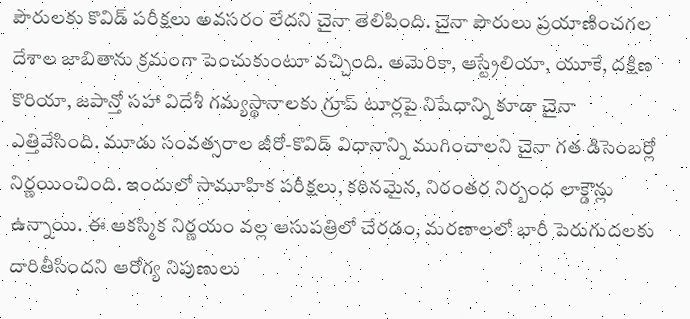పౌరులకు కొవిడ్ పరీక్షలు అవసరం లేదని చైనా తెలిపింది. చైనా పౌరులు ప్రయాణించగల దేశాల జాబితాను క్రమంగా పెంచుకుంటూ వచ్చింది. అమెరికా, ఆస్ట్రేలియా, యూకే, దక్షిణ కొరియా, జపాన్తో సహా విదేశీ గమ్యస్థానాలకు గ్రూప్ టూర్లపై నిషేధాన్ని కూడా చైనా ఎత్తివేసింది. మూడు సంవత్సరాల జీరో-కొవిడ్ విధానాన్ని ముగించాలని చైనా గత డిసెంబర్లో నిర్ణయించింది. ఇందులో సామూహిక పరీక్షలు, కఠినమైన, నిరంతర నిర్బంధ లాక్డౌన్లు ఉన్నాయి. ఈ ఆకస్మిక నిర్ణయం వల్ల ఆసుపత్రిలో చేరడం, మరణాలలో భారీ పెరుగుదలకు దారితీసిందని ఆరోగ్య నిపుణులు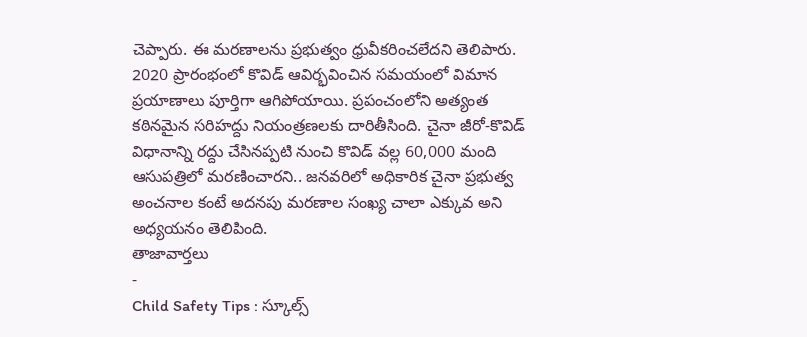చెప్పారు. ఈ మరణాలను ప్రభుత్వం ధ్రువీకరించలేదని తెలిపారు.
2020 ప్రారంభంలో కొవిడ్ ఆవిర్భవించిన సమయంలో విమాన ప్రయాణాలు పూర్తిగా ఆగిపోయాయి. ప్రపంచంలోని అత్యంత కఠినమైన సరిహద్దు నియంత్రణలకు దారితీసింది. చైనా జీరో-కొవిడ్ విధానాన్ని రద్దు చేసినప్పటి నుంచి కొవిడ్ వల్ల 60,000 మంది ఆసుపత్రిలో మరణించారని.. జనవరిలో అధికారిక చైనా ప్రభుత్వ అంచనాల కంటే అదనపు మరణాల సంఖ్య చాలా ఎక్కువ అని అధ్యయనం తెలిపింది.
తాజావార్తలు
-
Child Safety Tips : స్కూల్స్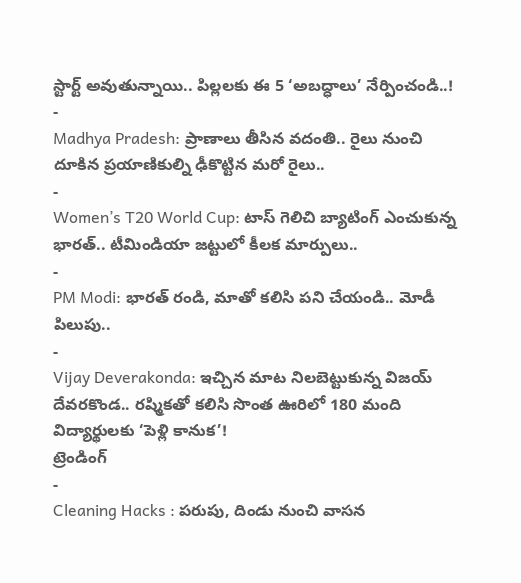స్టార్ట్ అవుతున్నాయి.. పిల్లలకు ఈ 5 ‘అబద్ధాలు’ నేర్పించండి..!
-
Madhya Pradesh: ప్రాణాలు తీసిన వదంతి.. రైలు నుంచి దూకిన ప్రయాణికుల్ని ఢీకొట్టిన మరో రైలు..
-
Women’s T20 World Cup: టాస్ గెలిచి బ్యాటింగ్ ఎంచుకున్న భారత్.. టీమిండియా జట్టులో కీలక మార్పులు..
-
PM Modi: భారత్ రండి, మాతో కలిసి పని చేయండి.. మోడీ పిలుపు..
-
Vijay Deverakonda: ఇచ్చిన మాట నిలబెట్టుకున్న విజయ్ దేవరకొండ.. రష్మికతో కలిసి సొంత ఊరిలో 180 మంది విద్యార్థులకు ‘పెళ్లి కానుక’!
ట్రెండింగ్
-
Cleaning Hacks : పరుపు, దిండు నుంచి వాసన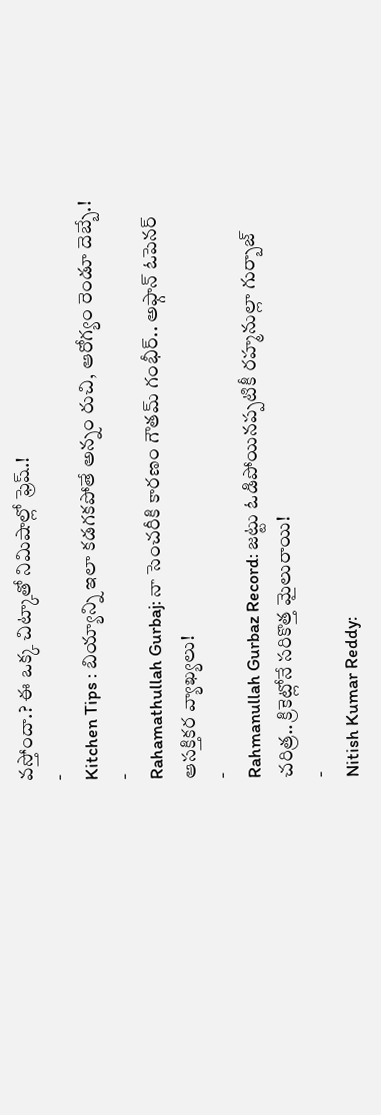వస్తోందా.? ఈ ఒక్క చిట్కాతో నిమిషాల్లో ఫ్రెష్.!
-
Kitchen Tips : బియ్యాన్ని ఇలా కడగకపోతే అన్నం రుచి, ఆరోగ్యం రెండూ దెబ్బే.!
-
Rahamathullah Gurbaj: నా సెంచరీకి కారణం గౌతమ్ గంభీర్.. అఫ్గాన్ ఓపెనర్ ఆసక్తికర వ్యాఖ్యలు!
-
Rahmanullah Gurbaz Record: జట్టు ఓడిపోయినప్పటికీ రహ్మనుల్లా గుర్బాజ్ చరిత్ర.. క్రికెట్లోనే సరికొత్త మైలురాయి!
-
Nitish Kumar Reddy: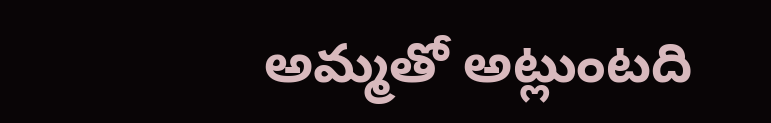అమ్మతో అట్లుంటది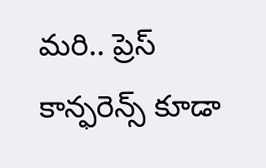మరి.. ప్రెస్ కాన్ఫరెన్స్ కూడా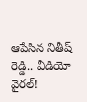ఆపేసిన నితీష్ రెడ్డి.. వీడియో వైరల్!